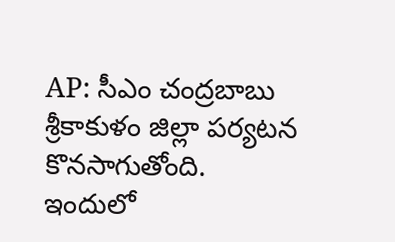AP: సీఎం చంద్రబాబు శ్రీకాకుళం జిల్లా పర్యటన కొనసాగుతోంది. ఇందులో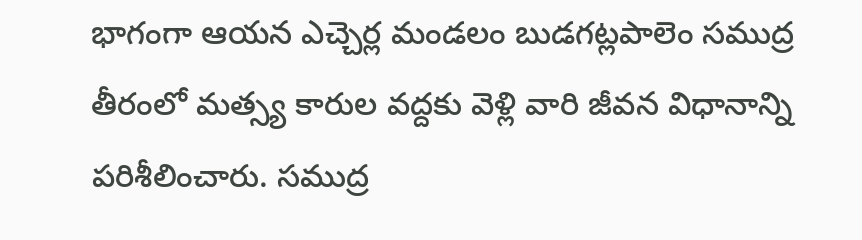భాగంగా ఆయన ఎచ్చెర్ల మండలం బుడగట్లపాలెం సముద్ర తీరంలో మత్స్య కారుల వద్దకు వెళ్లి వారి జీవన విధానాన్ని పరిశీలించారు. సముద్ర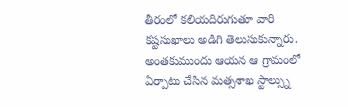తీరంలో కలియదిరుగుతూ వారి కష్టసుఖాలు అడిగి తెలుసుకున్నారు. అంతకుముందు ఆయన ఆ గ్రామంలో ఏర్పాటు చేసిన మత్సశాఖ స్టాల్స్ను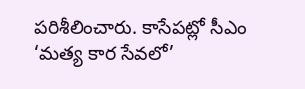పరిశీలించారు. కాసేపట్లో సీఎం ‘మత్య కార సేవలో’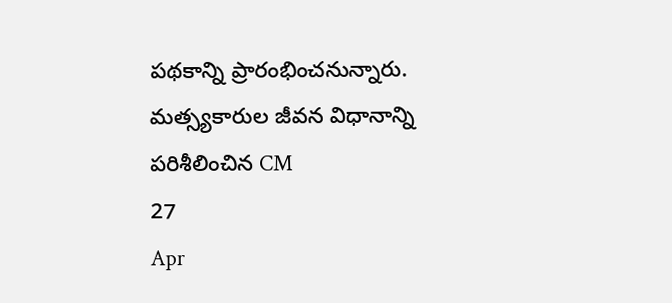పథకాన్ని ప్రారంభించనున్నారు.
మత్స్యకారుల జీవన విధానాన్ని పరిశీలించిన CM
27
Apr